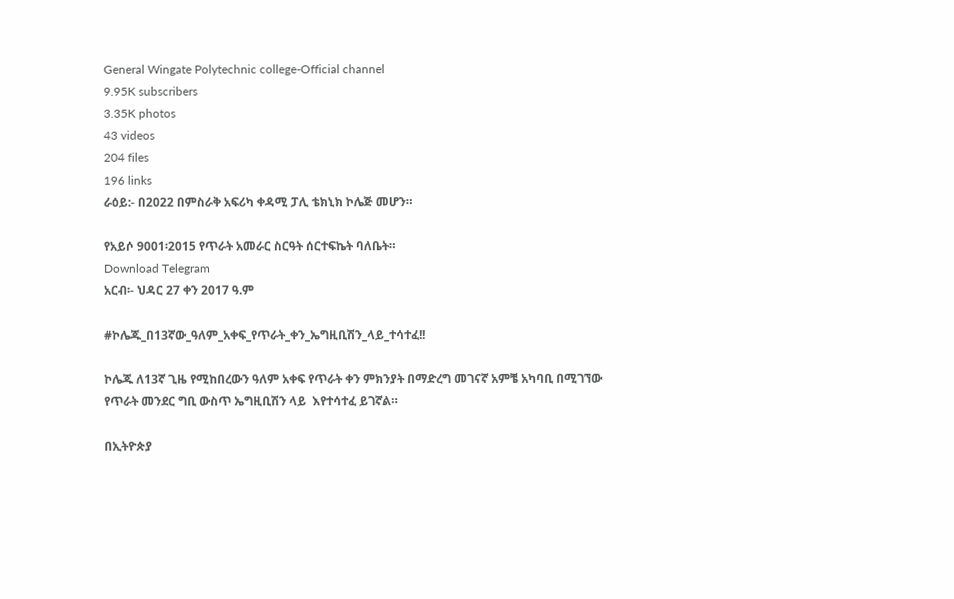General Wingate Polytechnic college-Official channel
9.95K subscribers
3.35K photos
43 videos
204 files
196 links
ራዕይ:- በ2022 በምስራቅ አፍሪካ ቀዳሚ ፓሊ ቴክኒክ ኮሌጅ መሆን።

የአይሶ 9001፡2015 የጥራት አመራር ስርዓት ሰርተፍኬት ባለቤት።
Download Telegram
አርብ፡- ህዳር 27 ቀን 2017 ዓ.ም

#ኮሌጁ_በ13ኛው_ዓለም_አቀፍ_የጥራት_ቀን_ኤግዚቢሽን_ላይ_ተሳተፈ!!

ኮሌጁ ለ13ኛ ጊዜ የሚከበረውን ዓለም አቀፍ የጥራት ቀን ምክንያት በማድረግ መገናኛ አምቼ አካባቢ በሚገኘው የጥራት መንደር ግቢ ውስጥ ኤግዚቢሽን ላይ  እየተሳተፈ ይገኛል።

በኢትዮጵያ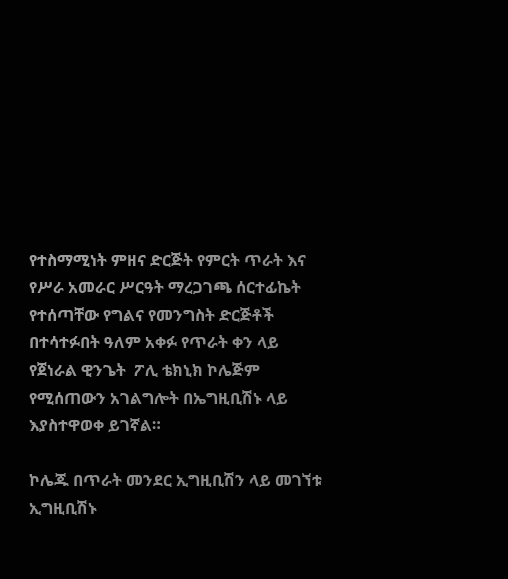የተስማሚነት ምዘና ድርጅት የምርት ጥራት እና የሥራ አመራር ሥርዓት ማረጋገጫ ሰርተፊኬት የተሰጣቸው የግልና የመንግስት ድርጅቶች በተሳተፉበት ዓለም አቀፉ የጥራት ቀን ላይ የጀነራል ዊንጌት  ፖሊ ቴክኒክ ኮሌጅም የሚሰጠውን አገልግሎት በኤግዚቢሽኑ ላይ እያስተዋወቀ ይገኛል።

ኮሌጁ በጥራት መንደር ኢግዚቢሽን ላይ መገኘቱ ኢግዚቢሽኑ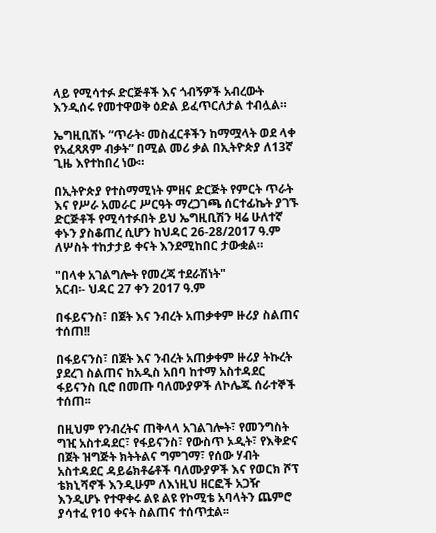ላይ የሚሳተፉ ድርጅቶች እና ጎብኝዎች አብረውት እንዲሰሩ የመተዋወቅ ዕድል ይፈጥርለታል ተብሏል።

ኤግዚቢሽኑ “ጥራት፡ መስፈርቶችን ከማሟላት ወደ ላቀ የአፈጻጸም ብቃት” በሚል መሪ ቃል በኢትዮጵያ ለ13ኛ ጊዜ እየተከበረ ነው።

በኢትዮጵያ የተስማሚነት ምዘና ድርጅት የምርት ጥራት እና የሥራ አመራር ሥርዓት ማረጋገጫ ሰርተፊኬት ያገኙ ድርጅቶች የሚሳተፉበት ይህ ኤግዚቢሽን ዛሬ ሁለተኛ ቀኑን ያስቆጠረ ሲሆን ከህዳር 26-28/2017 ዓ.ም ለሦስት ተከታታይ ቀናት እንደሚከበር ታውቋል።

"በላቀ አገልግሎት የመረጃ ተደራሽነት"
አርብ፡- ህዳር 27 ቀን 2017 ዓ.ም

በፋይናንስ፣ በጀት እና ንብረት አጠቃቀም ዙሪያ ስልጠና ተሰጠ!!

በፋይናንስ፣ በጀት እና ንብረት አጠቃቀም ዙሪያ ትኩረት ያደረገ ስልጠና ከአዲስ አበባ ከተማ አስተዳደር ፋይናንስ ቢሮ በመጡ ባለሙያዎች ለኮሌጁ ሰራተኞች ተሰጠ፡፡

በዚህም የንብረትና ጠቅላላ አገልገሎት፣ የመንግስት ግዢ አስተዳደር፣ የፋይናንስ፣ የውስጥ ኦዲት፣ የእቅድና በጀት ዝግጅት ክትትልና ግምገማ፣ የሰው ሃብት አስተዳደር ዳይሬክቶሬቶች ባለሙያዎች እና የወርክ ሾፕ ቴክኒሻኖች እንዲሁም ለእነዚህ ዘርፎች አጋዥ እንዲሆኑ የተዋቀሩ ልዩ ልዩ የኮሚቴ አባላትን ጨምሮ    ያሳተፈ የ10 ቀናት ስልጠና ተሰጥቷል፡፡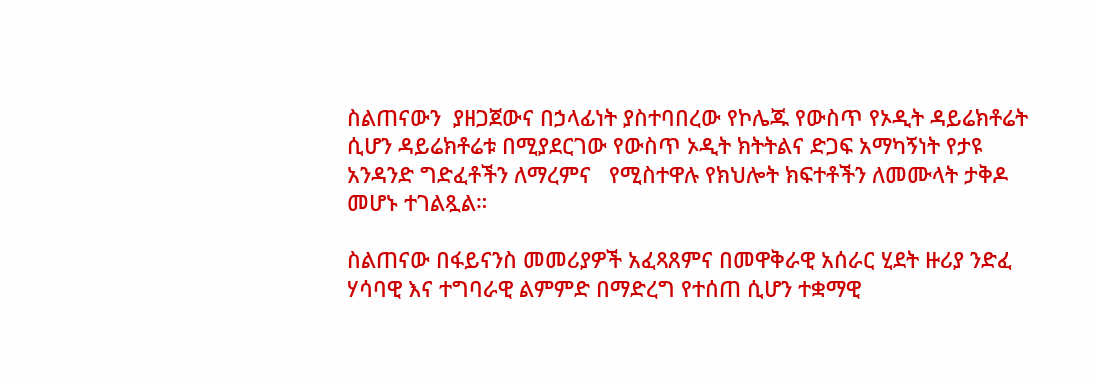ስልጠናውን  ያዘጋጀውና በኃላፊነት ያስተባበረው የኮሌጁ የውስጥ የኦዲት ዳይሬክቶሬት ሲሆን ዳይሬክቶሬቱ በሚያደርገው የውስጥ ኦዲት ክትትልና ድጋፍ አማካኝነት የታዩ አንዳንድ ግድፈቶችን ለማረምና   የሚስተዋሉ የክህሎት ክፍተቶችን ለመሙላት ታቅዶ መሆኑ ተገልጿል።

ስልጠናው በፋይናንስ መመሪያዎች አፈጻጸምና በመዋቅራዊ አሰራር ሂደት ዙሪያ ንድፈ ሃሳባዊ እና ተግባራዊ ልምምድ በማድረግ የተሰጠ ሲሆን ተቋማዊ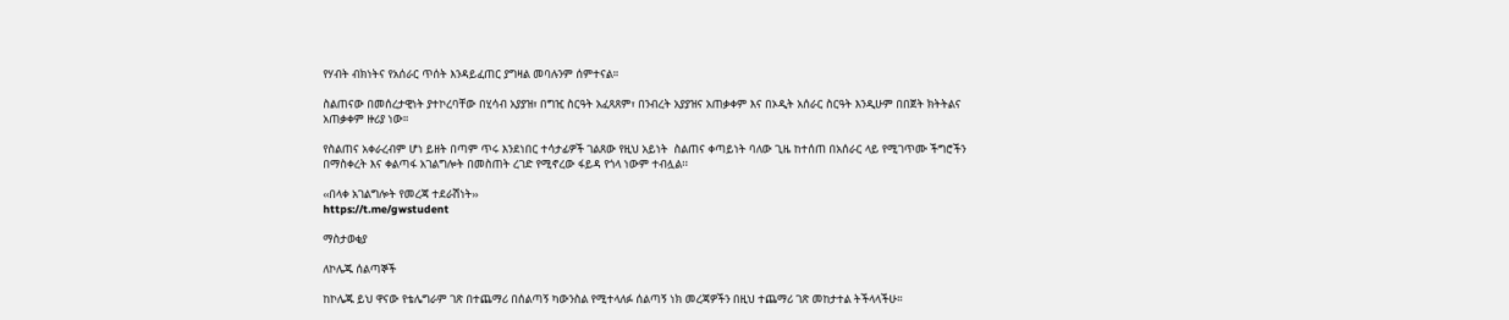የሃብት ብክነትና የአሰራር ጥሰት እንዳይፈጠር ያግዛል መባሉንም ሰምተናል።

ስልጠናው በመሰረታዊነት ያተኮረባቸው በሂሳብ አያያዝ፣ በግዢ ስርዓት አፈጻጸም፣ በንብረት አያያዝና አጠቃቀም እና በኦዲት አሰራር ስርዓት እንዲሁም በበጀት ክትትልና አጠቃቀም ዙሪያ ነው።

የስልጠና አቀራረብም ሆነ ይዘት በጣም ጥሩ እንደነበር ተሳታፊዎች ገልጸው የዚህ አይነት  ስልጠና ቀጣይነት ባለው ጊዜ ከተሰጠ በአሰራር ላይ የሚገጥሙ ችግሮችን በማስቀረት እና ቀልጣፋ አገልግሎት በመስጠት ረገድ የሚኖረው ፋይዳ የጎላ ነውም ተብሏል፡፡

‹‹በላቀ አገልግሎት የመረጃ ተደራሽነት››
https://t.me/gwstudent

ማስታወቂያ

ለኮሌጁ ሰልጣኞች

ከኮሌጁ ይህ ዋናው የቴሌግራም ገጽ በተጨማሪ በሰልጣኝ ካውንስል የሚተላለፉ ሰልጣኝ ነክ መረጃዎችን በዚህ ተጨማሪ ገጽ መከታተል ትችላላችሁ።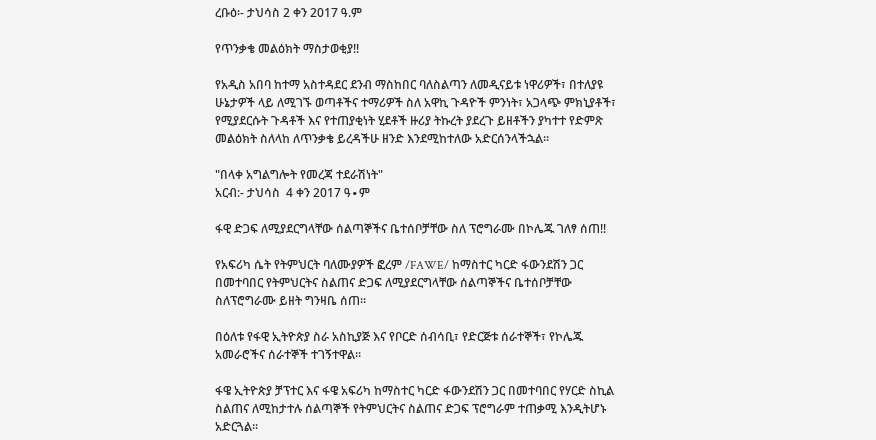ረቡዕ፡- ታህሳስ 2 ቀን 2017 ዓ.ም

የጥንቃቄ መልዕክት ማስታወቂያ!!

የአዲስ አበባ ከተማ አስተዳደር ደንብ ማስከበር ባለስልጣን ለመዲናይቱ ነዋሪዎች፣ በተለያዩ ሁኔታዎች ላይ ለሚገኙ ወጣቶችና ተማሪዎች ስለ አዋኪ ጉዳዮች ምንነት፣ አጋላጭ ምክኒያቶች፣ የሚያደርሱት ጉዳቶች እና የተጠያቂነት ሂደቶች ዙሪያ ትኩረት ያደረጉ ይዘቶችን ያካተተ የድምጽ መልዕክት ስለላከ ለጥንቃቄ ይረዳችሁ ዘንድ እንደሚከተለው አድርሰንላችኋል።

"በላቀ አግልግሎት የመረጃ ተደራሽነት"
አርብ:- ታህሳስ  4 ቀን 2017 ዓ∙ም

ፋዊ ድጋፍ ለሚያደርግላቸው ሰልጣኞችና ቤተሰቦቻቸው ስለ ፕሮግራሙ በኮሌጁ ገለፃ ሰጠ!!

የአፍሪካ ሴት የትምህርት ባለሙያዎች ፎረም /FAWE/ ከማስተር ካርድ ፋውንደሽን ጋር በመተባበር የትምህርትና ስልጠና ድጋፍ ለሚያደርግላቸው ሰልጣኞችና ቤተሰቦቻቸው ስለፕሮግራሙ ይዘት ግንዛቤ ሰጠ።

በዕለቱ የፋዊ ኢትዮጵያ ስራ አስኪያጅ እና የቦርድ ሰብሳቢ፣ የድርጅቱ ሰራተኞች፣ የኮሌጁ አመራሮችና ሰራተኞች ተገኝተዋል።

ፋዌ ኢትዮጵያ ቻፕተር እና ፋዌ አፍሪካ ከማስተር ካርድ ፋውንደሽን ጋር በመተባበር የሃርድ ስኪል ስልጠና ለሚከታተሉ ሰልጣኞች የትምህርትና ስልጠና ድጋፍ ፕሮግራም ተጠቃሚ እንዲትሆኑ አድርጓል፡፡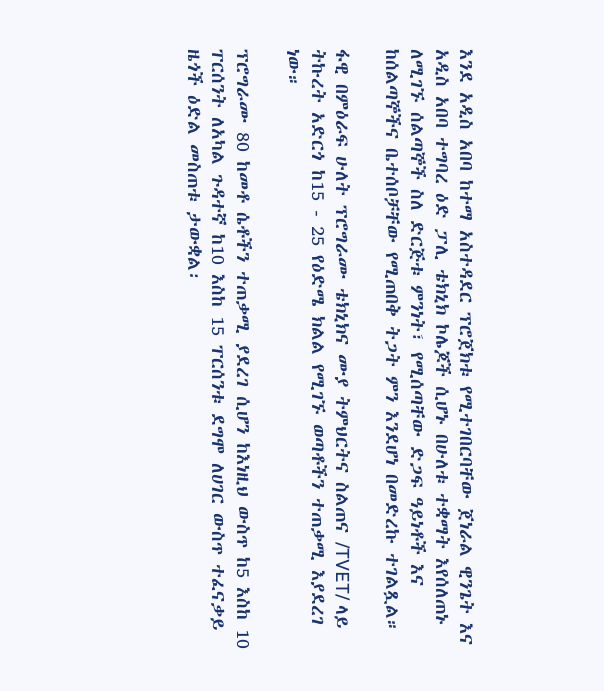እንደ አዲስ አበባ ከተማ አስተዳደር ፕሮጀክቱ የሚተገበርባቸው ጀነራል ዊንጌት እና አዲስ አበባ ተግባረ ዕድ ፓሊ ቴክኒክ ኮሌጆች ሲሆኑ በሁለቱ ተቋማት እየሰለጠኑ ለሚገኙ ሰልጣኞች ስለ ድርጅቱ ምንነት፣ የሚሰጣቸው ድጋፍ ዓይነቶች እና ከሰልጣኞችና ቤተሰቦቻቸው የሚጠበቅ ትጋት ምን እንደሆነ በመድረኩ ተገልጿል።

ፋዊ በምዕራፍ ሁለት ፕሮግራሙ ቴክኒክና ሙያ ትምህርትና ስልጠና /TVET/ ላይ ትኩረት አድርጎ ከ15 - 25 የዕድሜ ክልል የሚገኙ ወጣቶችን ተጠቃሚ እያደረገ ነው።

ፕሮግራሙ 80 ከመቶ ሴቶችን ተጠቃሚ ያደረገ ሲሆን ከእነዚህ ውስጥ ከ5 እስከ 10 ፐርሰንት ለአካል ጉዳተኛ ከ10 እስከ 15 ፐርሰንቱ ደግሞ ለሀገር ውስጥ ተፈናቃይ ዜጎች ዕድል መስጠቱ ታውቋል፡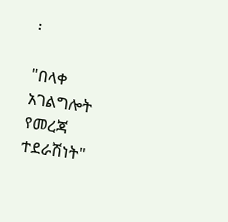፡

"በላቀ አገልግሎት የመረጃ ተደራሽነት"